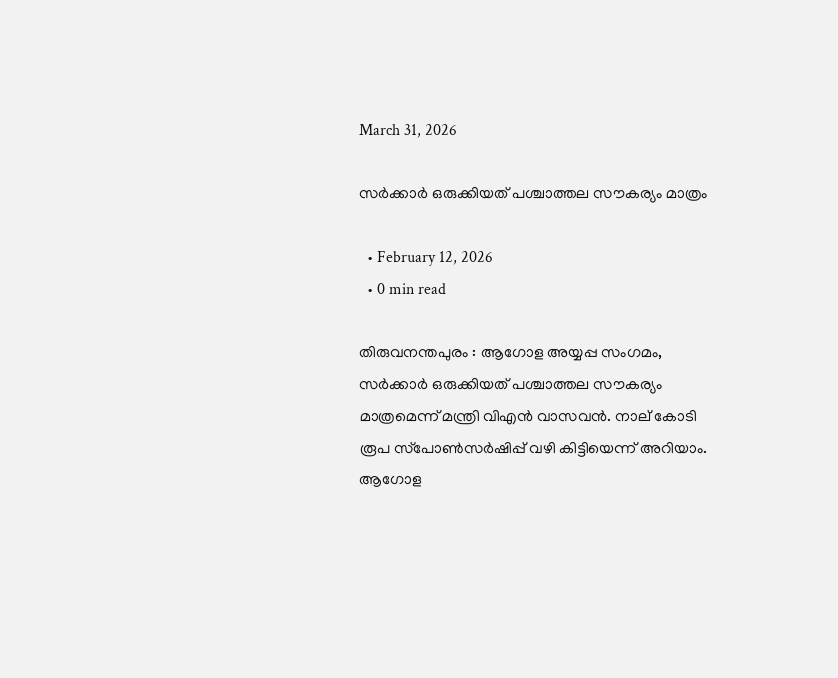March 31, 2026

സര്‍ക്കാര്‍ ഒരുക്കിയത് പശ്ചാത്തല സൗകര്യം മാത്രം

  • February 12, 2026
  • 0 min read

തിരുവനന്തപുരം : ആഗോള അയ്യപ്പ സംഗമം, സര്‍ക്കാര്‍ ഒരുക്കിയത് പശ്ചാത്തല സൗകര്യം മാത്രമെന്ന് മന്ത്രി വിഎന്‍ വാസവന്‍. നാല് കോടി രൂപ സ്‌പോണ്‍സര്‍ഷിപ്പ് വഴി കിട്ടിയെന്ന് അറിയാം. ആഗോള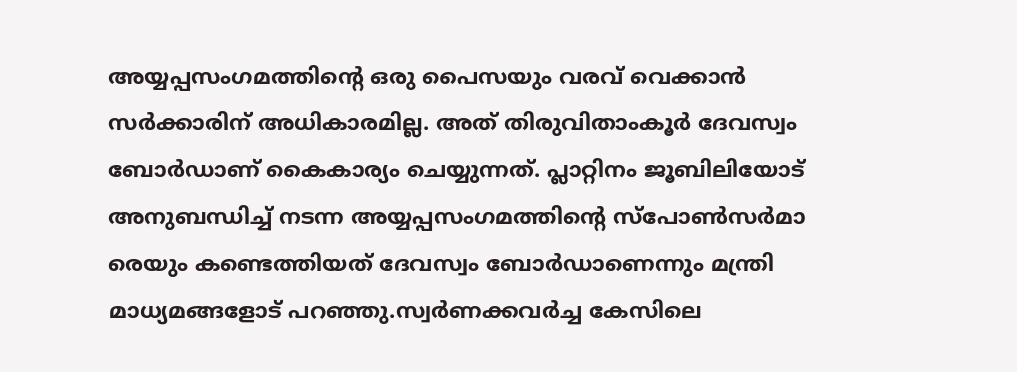അയ്യപ്പസംഗമത്തിന്റെ ഒരു പൈസയും വരവ് വെക്കാന്‍ സര്‍ക്കാരിന് അധികാരമില്ല. അത് തിരുവിതാംകൂര്‍ ദേവസ്വം ബോര്‍ഡാണ് കൈകാര്യം ചെയ്യുന്നത്. പ്ലാറ്റിനം ജൂബിലിയോട് അനുബന്ധിച്ച് നടന്ന അയ്യപ്പസംഗമത്തിന്റെ സ്‌പോണ്‍സര്‍മാ രെയും കണ്ടെത്തിയത് ദേവസ്വം ബോര്‍ഡാണെന്നും മന്ത്രി മാധ്യമങ്ങളോട് പറഞ്ഞു.സ്വര്‍ണക്കവര്‍ച്ച കേസിലെ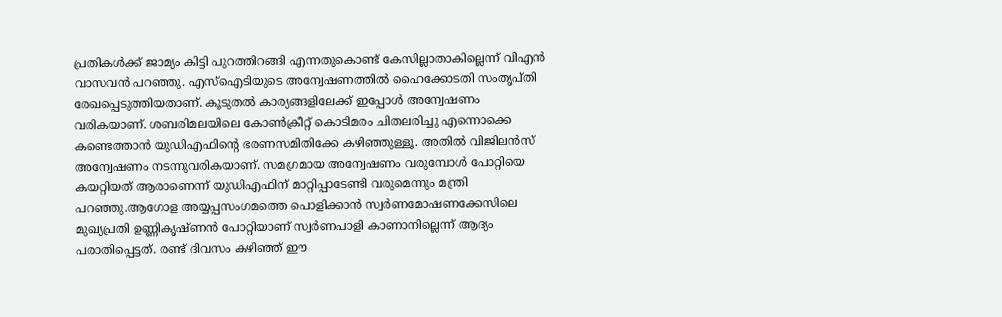പ്രതികള്‍ക്ക് ജാമ്യം കിട്ടി പുറത്തിറങ്ങി എന്നതുകൊണ്ട് കേസില്ലാതാകില്ലെന്ന് വിഎന്‍ വാസവന്‍ പറഞ്ഞു. എസ്‌ഐടിയുടെ അന്വേഷണത്തില്‍ ഹൈക്കോടതി സംതൃപ്തി രേഖപ്പെടുത്തിയതാണ്. കൂടുതല്‍ കാര്യങ്ങളിലേക്ക് ഇപ്പോള്‍ അന്വേഷണം വരികയാണ്. ശബരിമലയിലെ കോണ്‍ക്രീറ്റ് കൊടിമരം ചിതലരിച്ചു എന്നൊക്കെ കണ്ടെത്താന്‍ യുഡിഎഫിന്റെ ഭരണസമിതിക്കേ കഴിഞ്ഞുള്ളൂ. അതില്‍ വിജിലന്‍സ് അന്വേഷണം നടന്നുവരികയാണ്. സമഗ്രമായ അന്വേഷണം വരുമ്പോള്‍ പോറ്റിയെ കയറ്റിയത് ആരാണെന്ന് യുഡിഎഫിന് മാറ്റിപ്പാടേണ്ടി വരുമെന്നും മന്ത്രി പറഞ്ഞു.ആഗോള അയ്യപ്പസംഗമത്തെ പൊളിക്കാന്‍ സ്വര്‍ണമോഷണക്കേസിലെ മുഖ്യപ്രതി ഉണ്ണികൃഷ്ണന്‍ പോറ്റിയാണ് സ്വര്‍ണപാളി കാണാനില്ലെന്ന് ആദ്യം പരാതിപ്പെട്ടത്. രണ്ട് ദിവസം കഴിഞ്ഞ് ഈ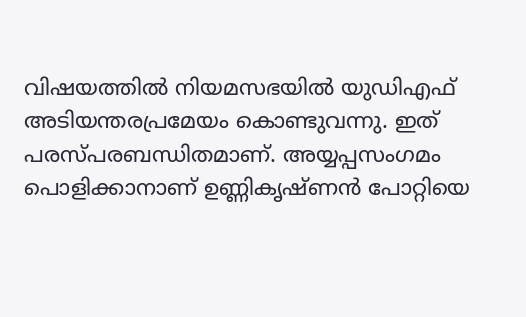വിഷയത്തില്‍ നിയമസഭയില്‍ യുഡിഎഫ് അടിയന്തരപ്രമേയം കൊണ്ടുവന്നു. ഇത് പരസ്പരബന്ധിതമാണ്. അയ്യപ്പസംഗമം പൊളിക്കാനാണ് ഉണ്ണികൃഷ്ണന്‍ പോറ്റിയെ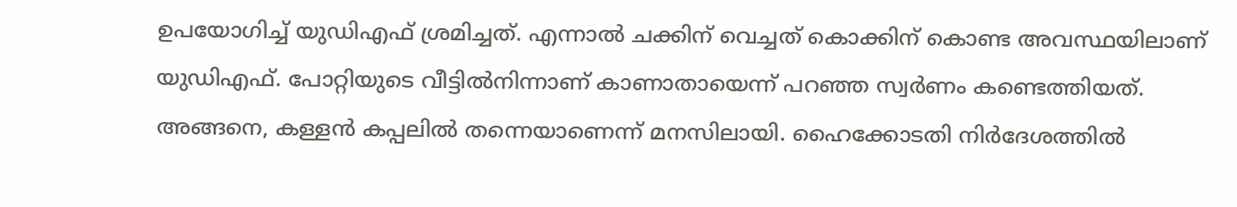ഉപയോഗിച്ച് യുഡിഎഫ് ശ്രമിച്ചത്. എന്നാല്‍ ചക്കിന് വെച്ചത് കൊക്കിന് കൊണ്ട അവസ്ഥയിലാണ് യുഡിഎഫ്. പോറ്റിയുടെ വീട്ടില്‍നിന്നാണ് കാണാതായെന്ന് പറഞ്ഞ സ്വര്‍ണം കണ്ടെത്തിയത്. അങ്ങനെ, കള്ളന്‍ കപ്പലില്‍ തന്നെയാണെന്ന് മനസിലായി. ഹൈക്കോടതി നിര്‍ദേശത്തില്‍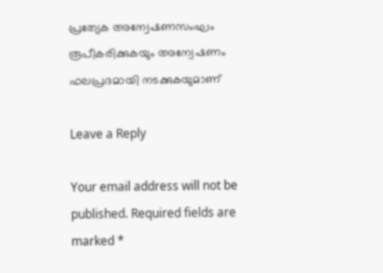പ്രത്യേക അന്വേഷണസംഘം രൂപീകരിക്കുകയും അന്വേഷണം ഫലപ്രദമായി നടക്കുകയുമാണ്

Leave a Reply

Your email address will not be published. Required fields are marked *